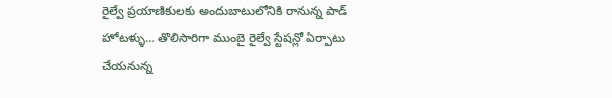రైల్వే ప్రయాణికులకు అందుబాటులోనికి రానున్న పాడ్ హోటళ్ళు… తొలిసారిగా ముంబై రైల్వే స్టేషన్లో ఏర్పాటు చేయనున్న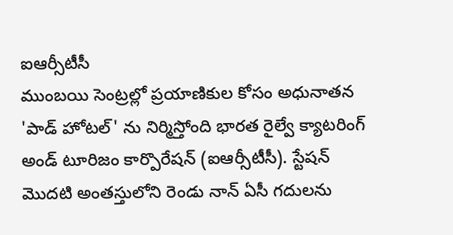ఐఆర్సీటీసీ
ముంబయి సెంట్రల్లో ప్రయాణికుల కోసం అధునాతన 'పాడ్ హోటల్' ను నిర్మిస్తోంది భారత రైల్వే క్యాటరింగ్ అండ్ టూరిజం కార్పొరేషన్ (ఐఆర్సీటీసీ). స్టేషన్ మొదటి అంతస్తులోని రెండు నాన్ ఏసీ గదులను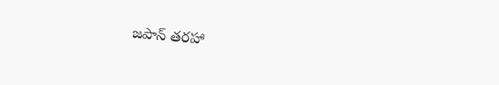జపాన్ తరహా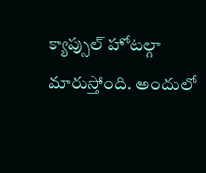క్యాప్సుల్ హోటల్గా మారుస్తోంది. అందులో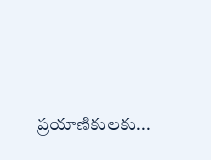ప్రయాణికులకు...